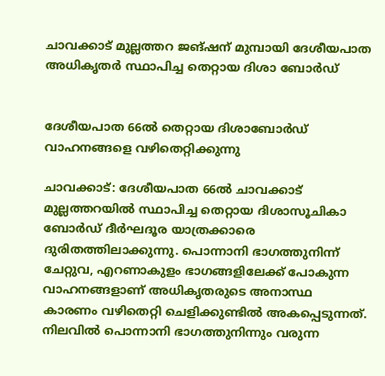ചാവക്കാട് മുല്ലത്തറ ജങ്ഷന് മുമ്പായി ദേശീയപാത അധികൃതർ സ്ഥാപിച്ച തെറ്റായ ദിശാ ബോർഡ്


ദേശീയപാത 66ൽ തെറ്റായ ദിശാബോർഡ് വാഹനങ്ങളെ വഴിതെറ്റിക്കുന്നു

ചാവക്കാട്: ദേശീയപാത 66ൽ ചാവക്കാട് മുല്ലത്തറയിൽ സ്ഥാപിച്ച തെറ്റായ ദിശാസൂചികാ ബോർഡ് ദീർഘദൂര യാത്രക്കാരെ ദുരിതത്തിലാക്കുന്നു. പൊന്നാനി ഭാഗത്തുനിന്ന് ചേറ്റുവ, എറണാകുളം ഭാഗങ്ങളിലേക്ക് പോകുന്ന വാഹനങ്ങളാണ് അധികൃതരുടെ അനാസ്ഥ കാരണം വഴിതെറ്റി ചെളിക്കുണ്ടിൽ അകപ്പെടുന്നത്. നിലവിൽ പൊന്നാനി ഭാഗത്തുനിന്നും വരുന്ന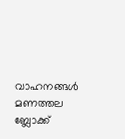വാഹനങ്ങൾ മണത്തല ബ്ലോക്ക്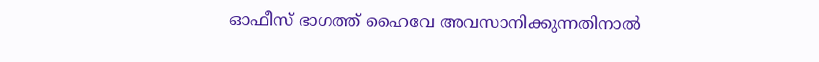ഓഫീസ് ഭാഗത്ത് ഹൈവേ അവസാനിക്കുന്നതിനാൽ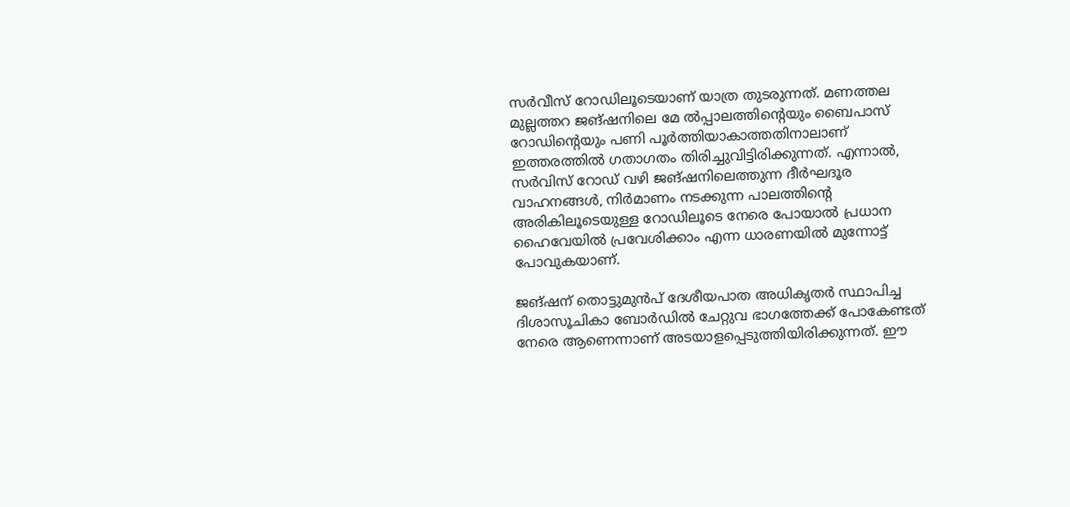സർവീസ് റോഡിലൂടെയാണ് യാത്ര തുടരുന്നത്. മണത്തല മുല്ലത്തറ ജങ്ഷനിലെ മേ ൽപ്പാലത്തിന്റെയും ബൈപാസ് റോഡിന്റെയും പണി പൂർത്തിയാകാത്തതിനാലാണ് ഇത്തരത്തിൽ ഗതാഗതം തിരിച്ചുവിട്ടിരിക്കുന്നത്. എന്നാൽ, സർവിസ് റോഡ് വഴി ജങ്ഷനിലെത്തുന്ന ദീർഘദൂര വാഹനങ്ങൾ, നിർമാണം നടക്കുന്ന പാലത്തിന്റെ അരികിലൂടെയുള്ള റോഡിലൂടെ നേരെ പോയാൽ പ്രധാന ഹൈവേയിൽ പ്രവേശിക്കാം എന്ന ധാരണയിൽ മുന്നോട്ട് പോവുകയാണ്.

ജങ്ഷന് തൊട്ടുമുൻപ് ദേശീയപാത അധികൃതർ സ്ഥാപിച്ച ദിശാസൂചികാ ബോർഡിൽ ചേറ്റുവ ഭാഗത്തേക്ക് പോകേണ്ടത് നേരെ ആണെന്നാണ് അടയാളപ്പെടുത്തിയിരിക്കുന്നത്. ഈ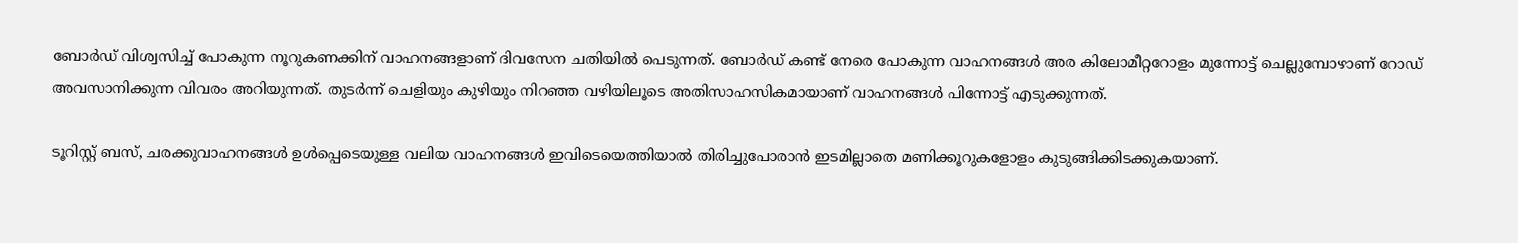ബോർഡ് വിശ്വസിച്ച് പോകുന്ന നൂറുകണക്കിന് വാഹനങ്ങളാണ് ദിവസേന ചതിയിൽ പെടുന്നത്. ബോർഡ് കണ്ട് നേരെ പോകുന്ന വാഹനങ്ങൾ അര കിലോമീറ്ററോളം മുന്നോട്ട് ചെല്ലുമ്പോഴാണ് റോഡ് അവസാനിക്കുന്ന വിവരം അറിയുന്നത്. തുടർന്ന് ചെളിയും കുഴിയും നിറഞ്ഞ വഴിയിലൂടെ അതിസാഹസികമായാണ് വാഹനങ്ങൾ പിന്നോട്ട് എടുക്കുന്നത്.

ടൂറിസ്റ്റ് ബസ്, ചരക്കുവാഹനങ്ങൾ ഉൾപ്പെടെയുള്ള വലിയ വാഹനങ്ങൾ ഇവിടെയെത്തിയാൽ തിരിച്ചുപോരാൻ ഇടമില്ലാതെ മണിക്കൂറുകളോളം കുടുങ്ങിക്കിടക്കുകയാണ്.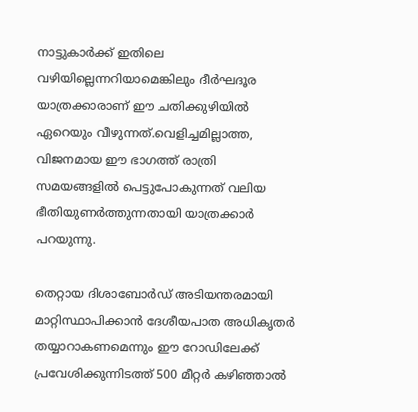നാട്ടുകാർക്ക് ഇതിലെ വഴിയില്ലെന്നറിയാമെങ്കിലും ദീർഘദൂര യാത്രക്കാരാണ് ഈ ചതിക്കുഴിയിൽ ഏറെയും വീഴുന്നത്.വെളിച്ചമില്ലാത്ത, വിജനമായ ഈ ഭാഗത്ത് രാത്രി സമയങ്ങളിൽ പെട്ടുപോകുന്നത് വലിയ ഭീതിയുണർത്തുന്നതായി യാത്രക്കാർ പറയുന്നു.

തെറ്റായ ദിശാബോർഡ് അടിയന്തരമായി മാറ്റിസ്ഥാപിക്കാൻ ദേശീയപാത അധികൃതർ തയ്യാറാകണമെന്നും ഈ റോഡിലേക്ക് പ്രവേശിക്കുന്നിടത്ത് 500 മീറ്റർ കഴിഞ്ഞാൽ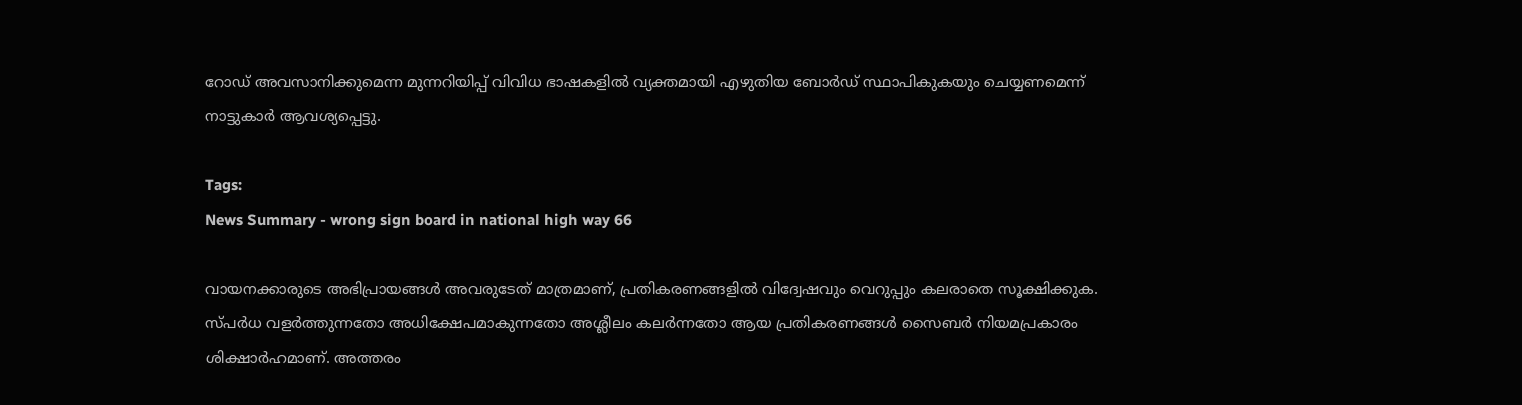റോഡ് അവസാനിക്കുമെന്ന മുന്നറിയിപ്പ് വിവിധ ഭാഷകളിൽ വ്യക്തമായി എഴുതിയ ബോർഡ് സ്ഥാപികുകയും ചെയ്യണമെന്ന് നാട്ടുകാർ ആവശ്യപ്പെട്ടു.

Tags:
News Summary - wrong sign board in national high way 66

വായനക്കാരുടെ അഭിപ്രായങ്ങള്‍ അവരുടേത് മാത്രമാണ്, പ്രതികരണങ്ങളിൽ വിദ്വേഷവും വെറുപ്പും കലരാതെ സൂക്ഷിക്കുക. സ്പർധ വളർത്തുന്നതോ അധിക്ഷേപമാകുന്നതോ അശ്ലീലം കലർന്നതോ ആയ പ്രതികരണങ്ങൾ സൈബർ നിയമപ്രകാരം ശിക്ഷാർഹമാണ്. അത്തരം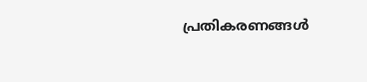പ്രതികരണങ്ങൾ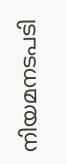നിയമനടപടി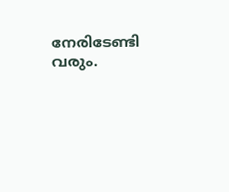നേരിടേണ്ടി വരും.